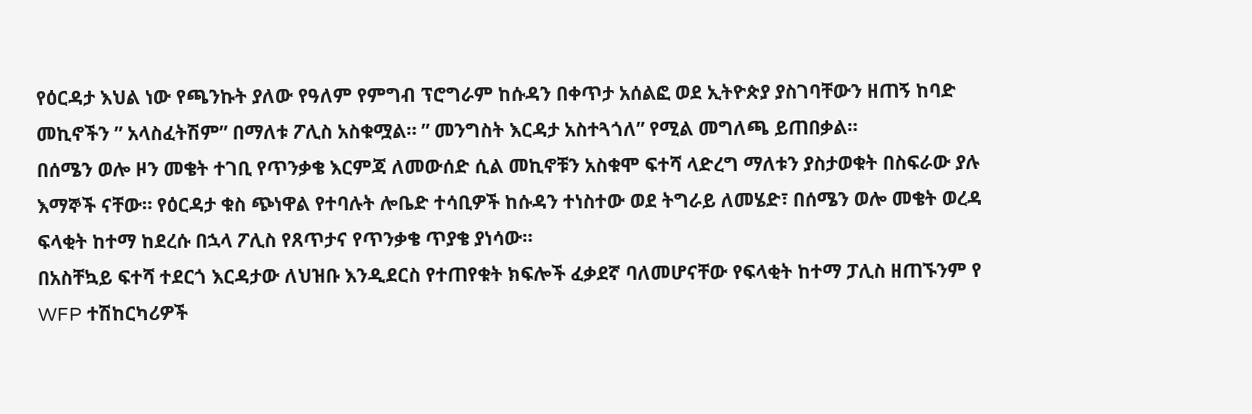የዕርዳታ እህል ነው የጫንኩት ያለው የዓለም የምግብ ፕሮግራም ከሱዳን በቀጥታ አሰልፎ ወደ ኢትዮጵያ ያስገባቸውን ዘጠኝ ከባድ መኪኖችን ” አላስፈትሽም” በማለቱ ፖሊስ አስቁሟል። ” መንግስት እርዳታ አስተጓጎለ” የሚል መግለጫ ይጠበቃል።
በሰሜን ወሎ ዞን መቄት ተገቢ የጥንቃቄ እርምጃ ለመውሰድ ሲል መኪኖቹን አስቁሞ ፍተሻ ላድረግ ማለቱን ያስታወቁት በስፍራው ያሉ እማኞች ናቸው። የዕርዳታ ቁስ ጭነዋል የተባሉት ሎቤድ ተሳቢዎች ከሱዳን ተነስተው ወደ ትግራይ ለመሄድ፣ በሰሜን ወሎ መቄት ወረዳ ፍላቂት ከተማ ከደረሱ በኋላ ፖሊስ የጸጥታና የጥንቃቄ ጥያቄ ያነሳው።
በአስቸኳይ ፍተሻ ተደርጎ እርዳታው ለህዝቡ እንዲደርስ የተጠየቁት ክፍሎች ፈቃደኛ ባለመሆናቸው የፍላቂት ከተማ ፓሊስ ዘጠኙንም የ WFP ተሽከርካሪዎች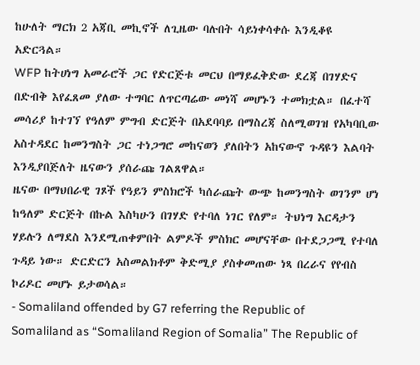ከሁለት ማርክ 2 አጃቢ መኪኖች ለጊዜው ባሉበት ሳይነቀሳቀሱ እንዲቆዩ አድርጓል።
WFP ከትሀነግ አመራሮች ጋር የድርጅቱ መርህ በማይፈቅድው ደረጃ በገሃድና በድብቅ እየፈጸመ ያለው ተግባር ለጥርጣሬው መነሻ መሆኑን ተመክቷል። በፈተሻ መሳሪያ ከተገኘ የዓለም ምግብ ድርጅት በአደባባይ በማስረጃ ስለሚወገዝ የአካባቢው አስተዳደር ከመንግስት ጋር ተነጋግሮ መከናወን ያለበትን አከናውኖ ጉዳዩን እልባት እንዲያበጅለት ዜናውን ያሰራጩ ገልጸዋል።
ዜናው በማህበራዊ ገጾች የዓይን ምስክሮች ካሰራጩት ውጭ ከመንግስት ወገንም ሆነ ከዓለም ድርጅት በኩል እስካሁን በገሃድ የተባለ ነገር የለም። ትህነግ እርዳታን ሃይሉን ለማደስ እንደሚጠቀምበት ልምዶች ምስክር መሆናቸው በተደጋጋሚ የተባለ ጉዳይ ነው። ድርድርን አስመልክቶም ቅድሚያ ያስቀመጠው ነጻ በረራና የየብስ ኮሪዶር መሆኑ ይታወሳል።
- Somaliland offended by G7 referring the Republic of Somaliland as “Somaliland Region of Somalia” The Republic of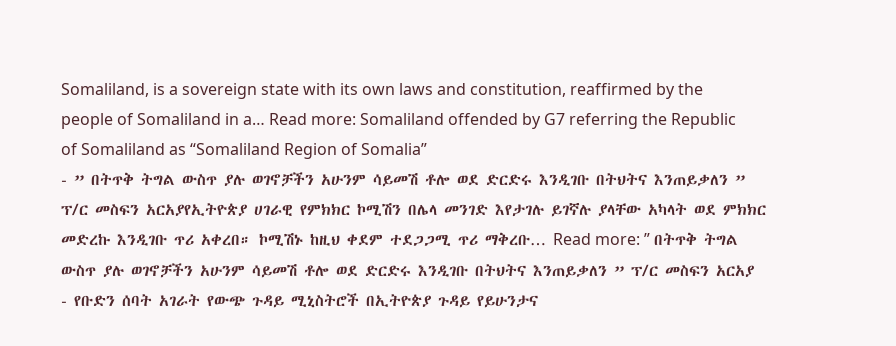Somaliland, is a sovereign state with its own laws and constitution, reaffirmed by the people of Somaliland in a… Read more: Somaliland offended by G7 referring the Republic of Somaliland as “Somaliland Region of Somalia”
- ” በትጥቅ ትግል ውስጥ ያሉ ወገኖቻችን አሁንም ሳይመሽ ቶሎ ወደ ድርድሩ እንዲገቡ በትህትና እንጠይቃለን ” ፕ/ር መስፍን አርአያየኢትዮጵያ ሀገራዊ የምክክር ኮሚሽን በሌላ መንገድ እየታገሉ ይገኛሉ ያላቸው አካላት ወደ ምክክር መድረኩ እንዲገቡ ጥሪ አቀረበ። ኮሚሽኑ ከዚህ ቀደም ተደጋጋሚ ጥሪ ማቅረቡ… Read more: ” በትጥቅ ትግል ውስጥ ያሉ ወገኖቻችን አሁንም ሳይመሽ ቶሎ ወደ ድርድሩ እንዲገቡ በትህትና እንጠይቃለን ” ፕ/ር መስፍን አርአያ
- የቡድን ሰባት አገራት የውጭ ጉዳይ ሚኒስትሮች በኢትዮጵያ ጉዳይ የይሁንታና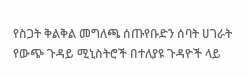የስጋት ቅልቅል መግለጫ ሰጡየቡድን ሰባት ሀገራት የውጭ ጉዳይ ሚኒስትሮች በተለያዩ ጉዳዮች ላይ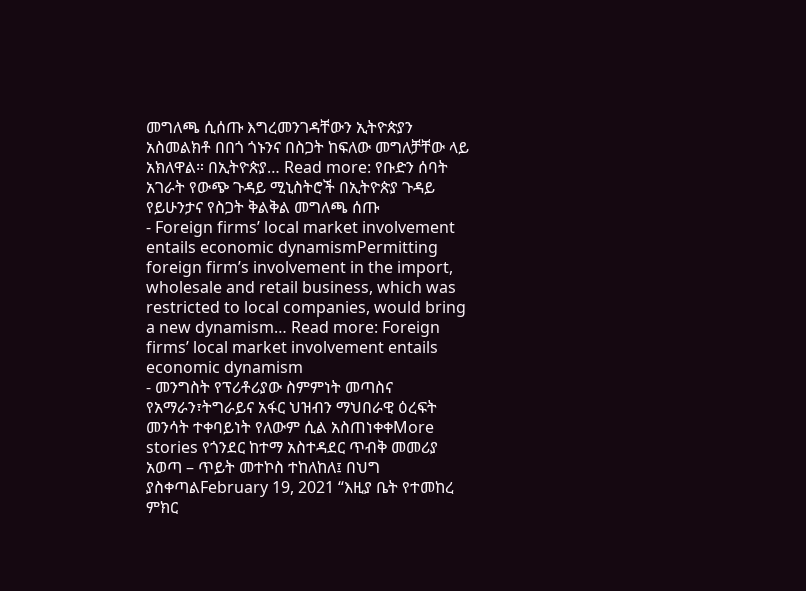መግለጫ ሲሰጡ እግረመንገዳቸውን ኢትዮጵያን አስመልክቶ በበጎ ጎኑንና በስጋት ከፍለው መግለቻቸው ላይ አክለዋል። በኢትዮጵያ… Read more: የቡድን ሰባት አገራት የውጭ ጉዳይ ሚኒስትሮች በኢትዮጵያ ጉዳይ የይሁንታና የስጋት ቅልቅል መግለጫ ሰጡ
- Foreign firms’ local market involvement entails economic dynamismPermitting foreign firm’s involvement in the import, wholesale and retail business, which was restricted to local companies, would bring a new dynamism… Read more: Foreign firms’ local market involvement entails economic dynamism
- መንግስት የፕሪቶሪያው ስምምነት መጣስና የአማራን፣ትግራይና አፋር ህዝብን ማህበራዊ ዕረፍት መንሳት ተቀባይነት የለውም ሲል አስጠነቀቀMore stories የጎንደር ከተማ አስተዳደር ጥብቅ መመሪያ አወጣ – ጥይት መተኮስ ተከለከለ፤ በህግ ያስቀጣልFebruary 19, 2021 “እዚያ ቤት የተመከረ ምክር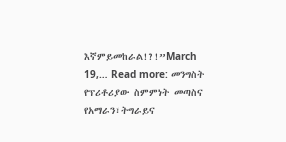እኛምይመከራል!?!”March 19,… Read more: መንግስት የፕሪቶሪያው ስምምነት መጣስና የአማራን፣ትግራይና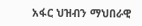አፋር ህዝብን ማህበራዊ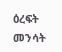ዕረፍት መንሳት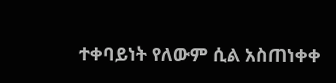ተቀባይነት የለውም ሲል አስጠነቀቀ